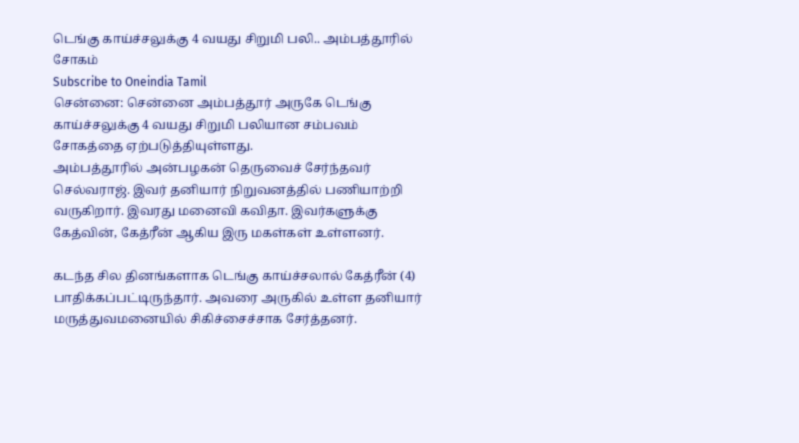டெங்கு காய்ச்சலுக்கு 4 வயது சிறுமி பலி.. அம்பத்தூரில் சோகம்
Subscribe to Oneindia Tamil
சென்னை: சென்னை அம்பத்தூர் அருகே டெங்கு காய்ச்சலுக்கு 4 வயது சிறுமி பலியான சம்பவம் சோகத்தை ஏற்படுத்தியுள்ளது.
அம்பத்தூரில் அன்பழகன் தெருவைச் சேர்ந்தவர் செல்வராஜ். இவர் தனியார் நிறுவனத்தில் பணியாற்றி வருகிறார். இவரது மனைவி கவிதா. இவர்களுக்கு கேத்வின், கேத்ரீன் ஆகிய இரு மகள்கள் உள்ளனர்.

கடந்த சில தினங்களாக டெங்கு காய்ச்சலால் கேத்ரீன் (4) பாதிக்கப்பட்டிருந்தார். அவரை அருகில் உள்ள தனியார் மருத்துவமனையில் சிகிச்சைச்சாக சேர்த்தனர்.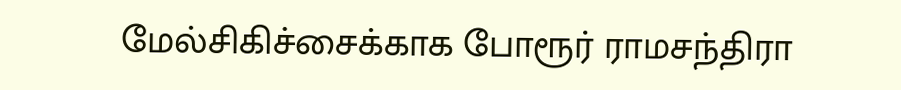மேல்சிகிச்சைக்காக போரூர் ராமசந்திரா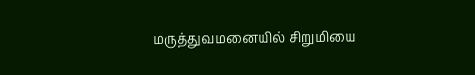மருத்துவமனையில் சிறுமியை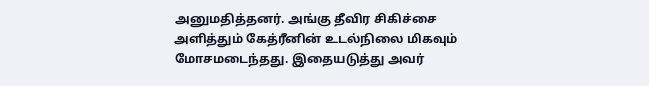அனுமதித்தனர். அங்கு தீவிர சிகிச்சை அளித்தும் கேத்ரீனின் உடல்நிலை மிகவும் மோசமடைந்தது. இதையடுத்து அவர்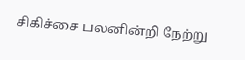சிகிச்சை பலனின்றி நேற்று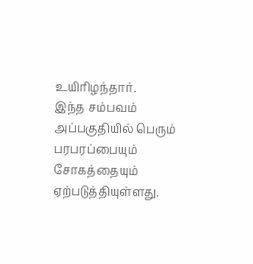உயிரிழந்தார்.
இந்த சம்பவம் அப்பகுதியில் பெரும் பரபரப்பையும் சோகத்தையும் ஏற்படுத்தியுள்ளது.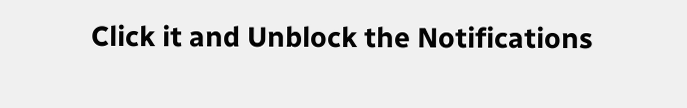Click it and Unblock the Notifications